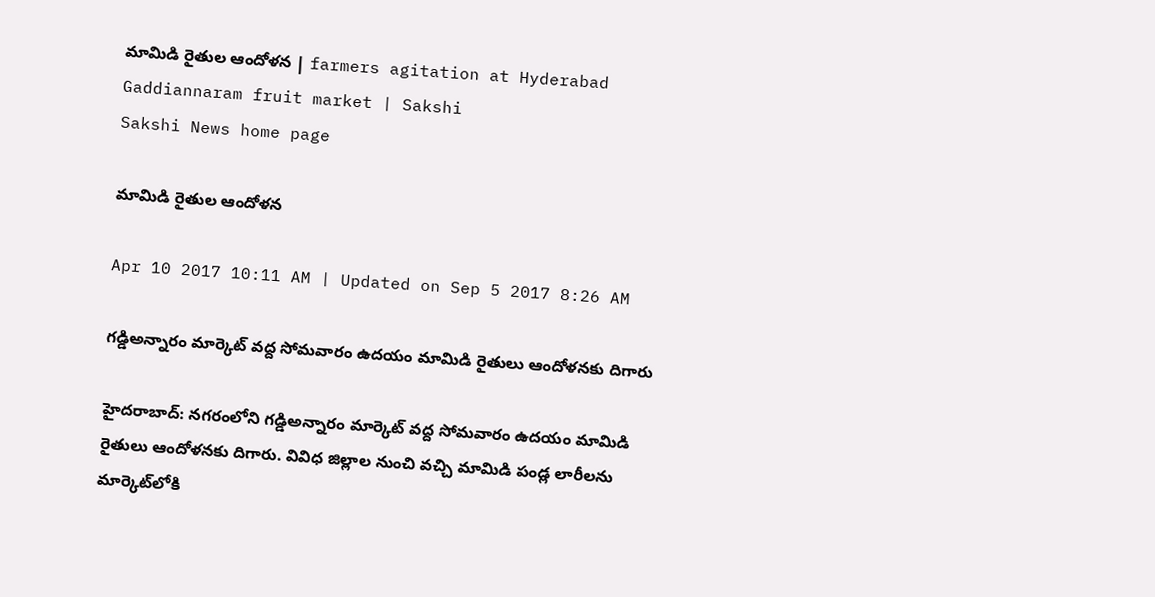మామిడి రైతుల ఆందోళన | farmers agitation at Hyderabad Gaddiannaram fruit market | Sakshi
Sakshi News home page

మామిడి రైతుల ఆందోళన

Apr 10 2017 10:11 AM | Updated on Sep 5 2017 8:26 AM

గడ్డిఅన్నారం మార్కెట్‌ వద్ద సోమవారం ఉదయం మామిడి రైతులు ఆందోళనకు దిగారు

హైదరాబాద్‌: నగరంలోని గడ్డిఅన్నారం మార్కెట్‌ వద్ద సోమవారం ఉదయం మామిడి రైతులు ఆందోళనకు దిగారు. వివిధ జిల్లాల నుంచి వచ్చి మామిడి పండ్ల లారీలను మార్కెట్‌లోకి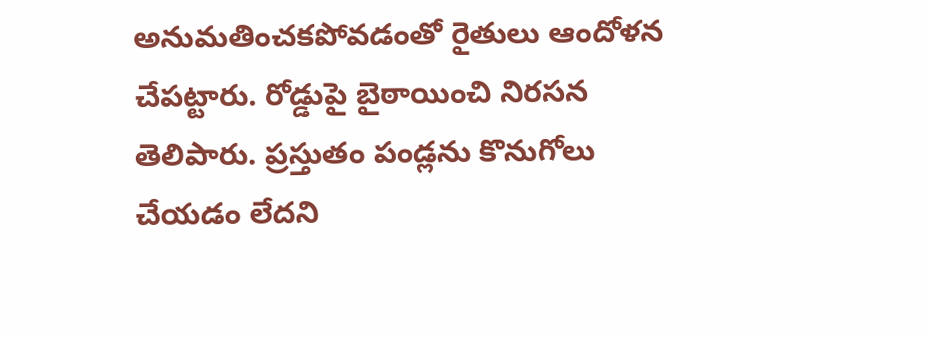అనుమతించకపోవడంతో రైతులు ఆందోళన చేపట్టారు. రోడ్డుపై బైఠాయించి నిరసన తెలిపారు. ప్రస్తుతం పండ్లను కొనుగోలు చేయడం లేదని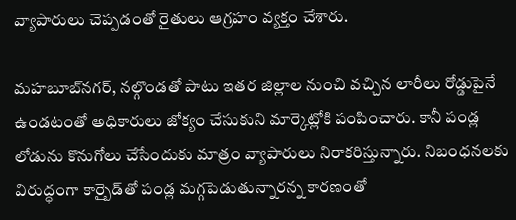వ్యాపారులు చెప్పడంతో రైతులు ఆగ్రహం వ్యక్తం చేశారు.

మహబూబ్‌నగర్‌, నల్గొండతో పాటు ఇతర జిల్లాల నుంచి వచ్చిన లారీలు రోడ్డుపైనే ఉండటంతో అధికారులు జోక్యం చేసుకుని మార్కెట్లోకి పంపించారు. కానీ పండ్ల లోడును కొనుగోలు చేసేందుకు మాత్రం వ్యాపారులు నిరాకరిస్తున్నారు. నిబంధనలకు విరుద్ధంగా కార్బైడ్‌తో పండ్ల మగ్గపెడుతున్నారన్న కారణంతో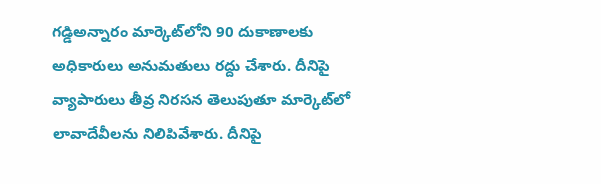గడ్డిఅన్నారం మార్కెట్‌లోని 90 దుకాణాలకు అధికారులు అనుమతులు రద్దు చేశారు. దీనిపై వ్యాపారులు తీవ్ర నిరసన తెలుపుతూ మార్కెట్‌లో లావాదేవీలను నిలిపివేశారు. దీనిపై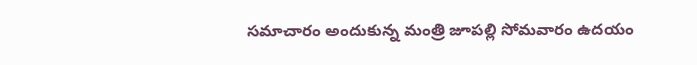సమాచారం అందుకున్న మంత్రి జూపల్లి సోమవారం ఉదయం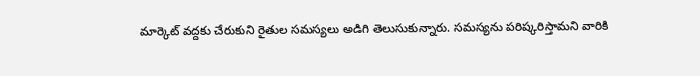మార్కెట్‌ వద్దకు చేరుకుని రైతుల సమస్యలు అడిగి తెలుసుకున్నారు. సమస్యను పరిష్కరిస్తామని వారికి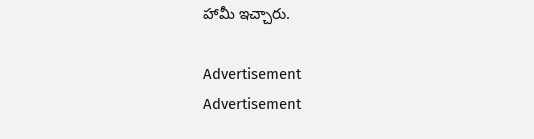హామీ ఇచ్చారు.

Advertisement
Advertisement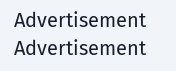Advertisement
Advertisement